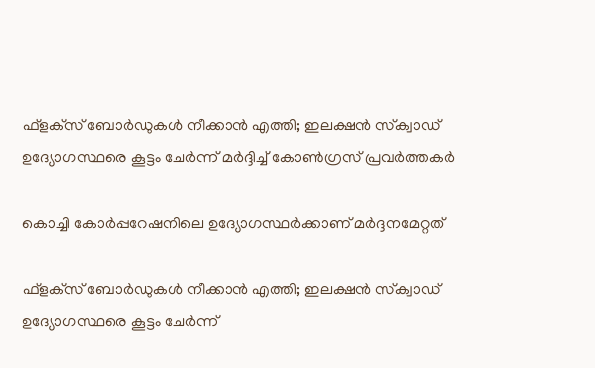ഫ്‌ളക്‌സ് ബോർഡുകൾ നീക്കാൻ എത്തി; ഇലക്ഷൻ സ്‌ക്വാഡ് ഉദ്യോഗസ്ഥരെ കൂട്ടം ചേർന്ന് മർദ്ദിച്ച് കോൺഗ്രസ് പ്രവർത്തകർ

കൊച്ചി കോര്‍പ്പറേഷനിലെ ഉദ്യോഗസ്ഥർക്കാണ് മർദ്ദനമേറ്റത്

ഫ്‌ളക്‌സ് ബോർഡുകൾ നീക്കാൻ എത്തി; ഇലക്ഷൻ സ്‌ക്വാഡ് ഉദ്യോഗസ്ഥരെ കൂട്ടം ചേർന്ന്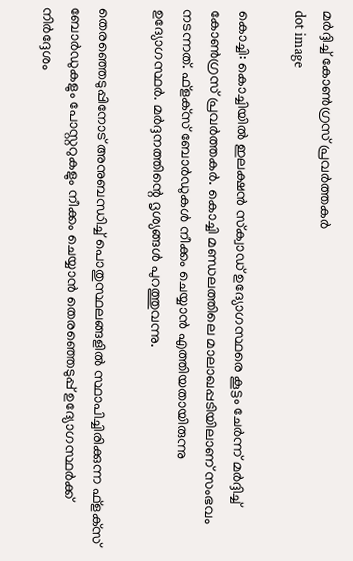മർദ്ദിച്ച് കോൺഗ്രസ് പ്രവർത്തകർ
dot image

കൊച്ചി: കൊച്ചിയില്‍ ഇലക്ഷന്‍ സ്‌ക്വാഡ് ഉദ്യോഗസ്ഥരെ കൂട്ടം ചേര്‍ന്ന് മര്‍ദ്ദിച്ച് കോണ്‍ഗ്രസ് പ്രവര്‍ത്തകര്‍. കൊച്ചി മണ്ഡലത്തിലെ മാലാഖപ്പടിയിലാണ് സംഭവം നടന്നത്. ഫ്‌ളക്‌സ് ബോര്‍ഡുകള്‍ നീക്കം ചെയ്യാന്‍ എത്തിയതായിരുന്നു ഉദ്യോഗസ്ഥര്‍. മര്‍ദ്ദനത്തിന്റെ ദൃശ്യങ്ങള്‍ പുറത്തുവന്നു.

തെരഞ്ഞെടുപ്പിനോട് അനുബന്ധിച്ച് പൊതുസ്ഥലങ്ങളില്‍ സ്ഥാപിച്ചിരിക്കുന്ന ഫ്‌ളക്‌സ് ബോര്‍ഡുകളും പോസ്റ്ററുകളും നീക്കം ചെയ്യാന്‍ തെരഞ്ഞെടുപ്പ് ഉദ്യോഗസ്ഥര്‍ക്ക് നിര്‍ദ്ദേശം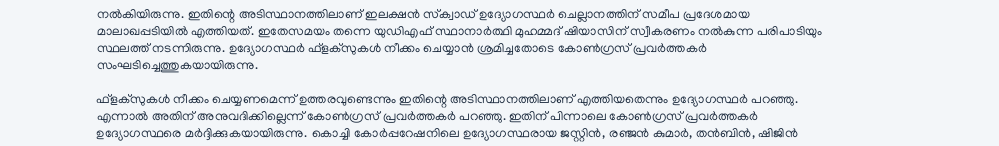നല്‍കിയിരുന്നു. ഇതിന്റെ അടിസ്ഥാനത്തിലാണ് ഇലക്ഷന്‍ സ്‌ക്വാഡ് ഉദ്യോഗസ്ഥര്‍ ചെല്ലാനത്തിന് സമീപ പ്രദേശമായ മാലാഖപ്പടിയില്‍ എത്തിയത്. ഇതേസമയം തന്നെ യുഡിഎഫ് സ്ഥാനാര്‍ത്ഥി മുഹമ്മദ് ഷിയാസിന് സ്വീകരണം നല്‍കുന്ന പരിപാടിയും സ്ഥലത്ത് നടന്നിരുന്നു. ഉദ്യോഗസ്ഥര്‍ ഫ്‌ളക്‌സുകള്‍ നീക്കം ചെയ്യാന്‍ ശ്രമിച്ചതോടെ കോണ്‍ഗ്രസ് പ്രവര്‍ത്തകര്‍ സംഘടിച്ചെത്തുകയായിരുന്നു.

ഫ്‌ളക്‌സുകള്‍ നീക്കം ചെയ്യണമെന്ന് ഉത്തരവുണ്ടെന്നും ഇതിന്റെ അടിസ്ഥാനത്തിലാണ് എത്തിയതെന്നും ഉദ്യോഗസ്ഥര്‍ പറഞ്ഞു. എന്നാല്‍ അതിന് അനുവദിക്കില്ലെന്ന് കോണ്‍ഗ്രസ് പ്രവര്‍ത്തകര്‍ പറഞ്ഞു. ഇതിന് പിന്നാലെ കോണ്‍ഗ്രസ് പ്രവര്‍ത്തകര്‍ ഉദ്യോഗസ്ഥരെ മര്‍ദ്ദിക്കുകയായിരുന്നു. കൊച്ചി കോര്‍പ്പറേഷനിലെ ഉദ്യോഗസ്ഥരായ ജസ്റ്റിന്‍, രഞ്ജന്‍ കുമാര്‍, തന്‍ബിന്‍, ഷിജിന്‍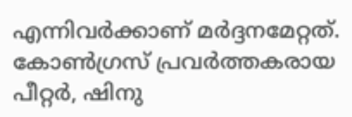എന്നിവര്‍ക്കാണ് മര്‍ദ്ദനമേറ്റത്. കോണ്‍ഗ്രസ് പ്രവര്‍ത്തകരായ പീറ്റര്‍, ഷിനു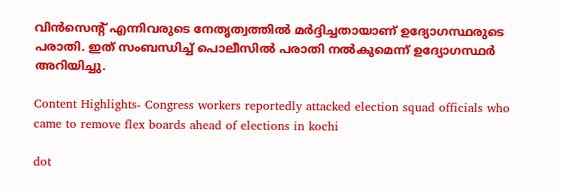വിന്‍സെന്റ് എന്നിവരുടെ നേതൃത്വത്തില്‍ മര്‍ദ്ദിച്ചതായാണ് ഉദ്യോഗസ്ഥരുടെ പരാതി. ഇത് സംബന്ധിച്ച് പൊലീസില്‍ പരാതി നല്‍കുമെന്ന് ഉദ്യോഗസ്ഥര്‍ അറിയിച്ചു.

Content Highlights- Congress workers reportedly attacked election squad officials who came to remove flex boards ahead of elections in kochi

dot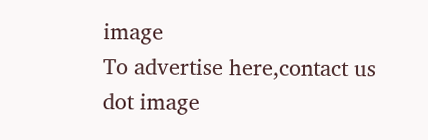image
To advertise here,contact us
dot image